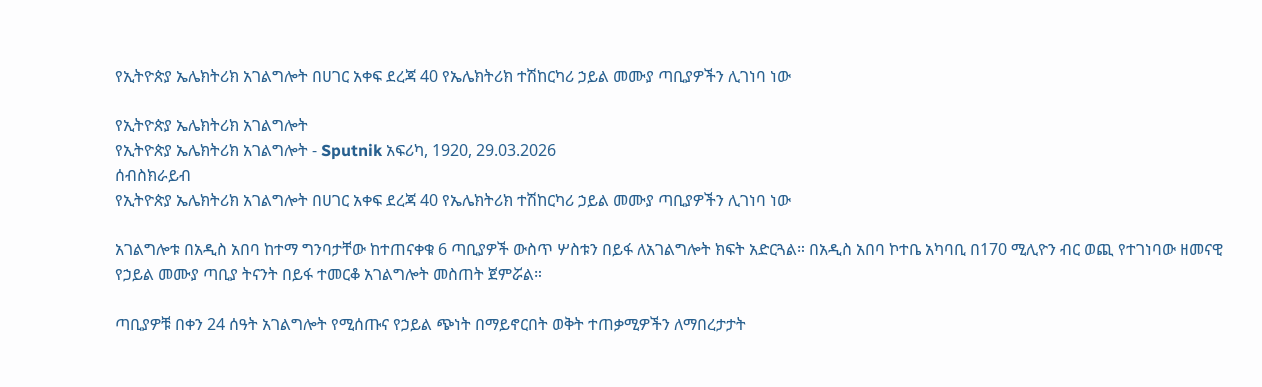የኢትዮጵያ ኤሌክትሪክ አገልግሎት በሀገር አቀፍ ደረጃ 40 የኤሌክትሪክ ተሽከርካሪ ኃይል መሙያ ጣቢያዎችን ሊገነባ ነው

የኢትዮጵያ ኤሌክትሪክ አገልግሎት
የኢትዮጵያ ኤሌክትሪክ አገልግሎት - Sputnik አፍሪካ, 1920, 29.03.2026
ሰብስክራይብ
የኢትዮጵያ ኤሌክትሪክ አገልግሎት በሀገር አቀፍ ደረጃ 40 የኤሌክትሪክ ተሽከርካሪ ኃይል መሙያ ጣቢያዎችን ሊገነባ ነው

አገልግሎቱ በአዲስ አበባ ከተማ ግንባታቸው ከተጠናቀቁ 6 ጣቢያዎች ውስጥ ሦስቱን በይፋ ለአገልግሎት ክፍት አድርጓል። በአዲስ አበባ ኮተቤ አካባቢ በ170 ሚሊዮን ብር ወጪ የተገነባው ዘመናዊ የኃይል መሙያ ጣቢያ ትናንት በይፋ ተመርቆ አገልግሎት መስጠት ጀምሯል።

ጣቢያዎቹ በቀን 24 ሰዓት አገልግሎት የሚሰጡና የኃይል ጭነት በማይኖርበት ወቅት ተጠቃሚዎችን ለማበረታታት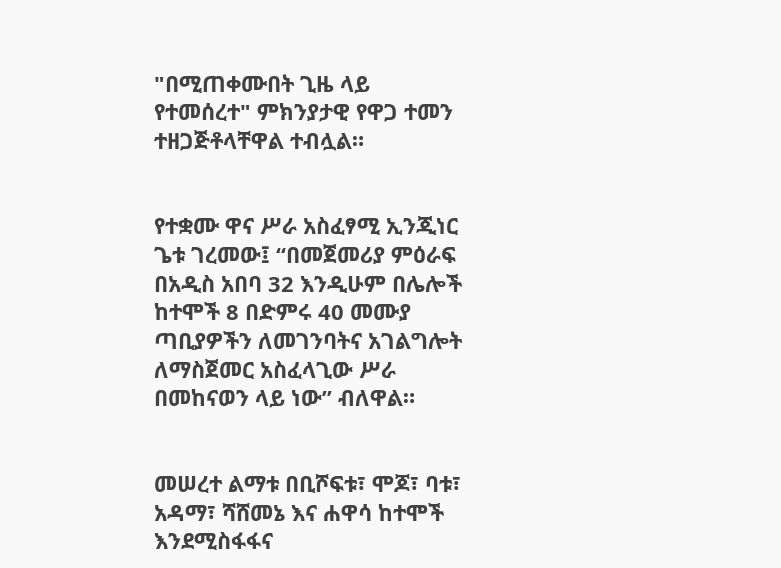"በሚጠቀሙበት ጊዜ ላይ የተመሰረተ" ምክንያታዊ የዋጋ ተመን ተዘጋጅቶላቸዋል ተብሏል።


የተቋሙ ዋና ሥራ አስፈፃሚ ኢንጂነር ጌቱ ገረመው፤ “በመጀመሪያ ምዕራፍ በአዲስ አበባ 32 እንዲሁም በሌሎች ከተሞች 8 በድምሩ 40 መሙያ ጣቢያዎችን ለመገንባትና አገልግሎት ለማስጀመር አስፈላጊው ሥራ በመከናወን ላይ ነው” ብለዋል።


መሠረተ ልማቱ በቢሾፍቱ፣ ሞጆ፣ ባቱ፣ አዳማ፣ ሻሸመኔ እና ሐዋሳ ከተሞች እንደሚስፋፋና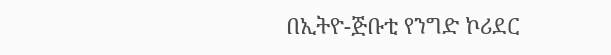በኢትዮ-ጅቡቲ የንግድ ኮሪደር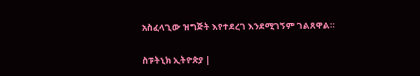አስፈላጊው ዝግጅት እየተደረገ እንደሚገኝም ገልጸዋል።

ስፑትኒክ ኢትዮጵያ |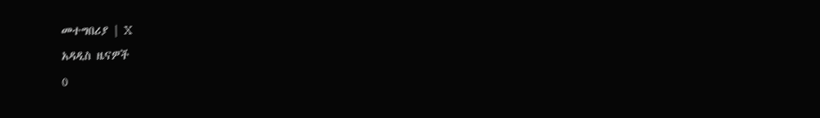መተግበሪያ | X
አዳዲስ ዜናዎች
0